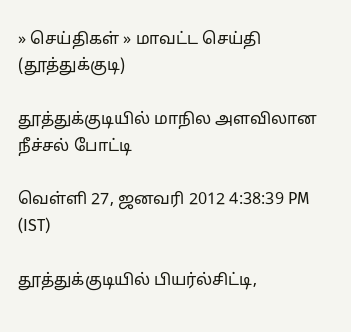» செய்திகள் » மாவட்ட செய்தி (தூத்துக்குடி)

தூத்துக்குடியில் மாநில அளவிலான நீச்சல் போட்டி

வெள்ளி 27, ஜனவரி 2012 4:38:39 PM (IST)

தூத்துக்குடியில் பியர்ல்சிட்டி,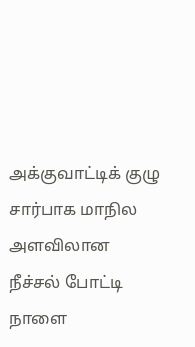அக்குவாட்டிக் குழு சார்பாக மாநில அளவிலான நீச்சல் போட்டி நாளை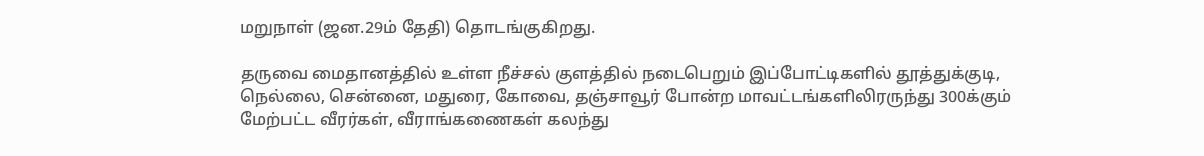மறுநாள் (ஜன.29ம் தேதி) தொடங்குகிறது.

தருவை மைதானத்தில் உள்ள நீச்சல் குளத்தில் நடைபெறும் இப்போட்டிகளில் தூத்துக்குடி, நெல்லை, சென்னை, மதுரை, கோவை, தஞ்சாவூர் போன்ற மாவட்டங்களிலிரருந்து 300க்கும் மேற்பட்ட வீரர்கள், வீராங்கணைகள் கலந்து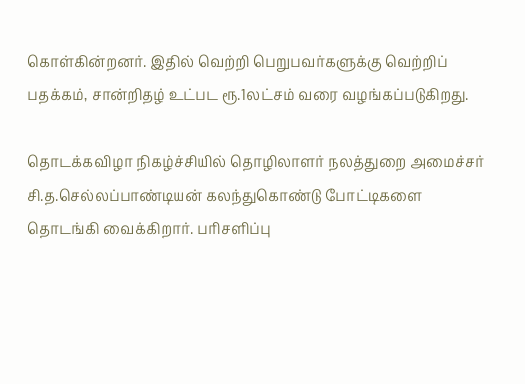கொள்கின்றனர். இதில் வெற்றி பெறுபவர்களுக்கு வெற்றிப் பதக்கம், சான்றிதழ் உட்பட ரூ.1லட்சம் வரை வழங்கப்படுகிறது.

தொடக்கவிழா நிகழ்ச்சியில் தொழிலாளர் நலத்துறை அமைச்சர் சி.த.செல்லப்பாண்டியன் கலந்துகொண்டு போட்டிகளை தொடங்கி வைக்கிறார். பரிசளிப்பு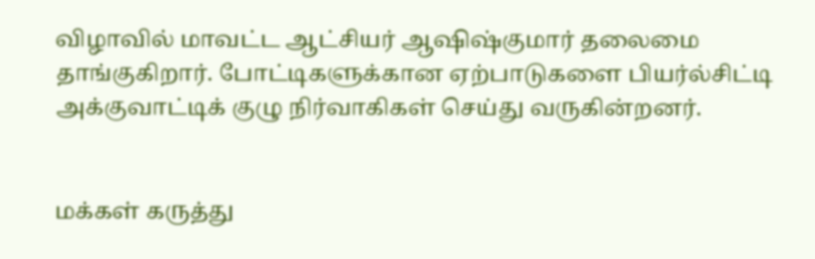விழாவில் மாவட்ட ஆட்சியர் ஆஷிஷ்குமார் தலைமை தாங்குகிறார். போட்டிகளுக்கான ஏற்பாடுகளை பியர்ல்சிட்டி அக்குவாட்டிக் குழு நிர்வாகிகள் செய்து வருகின்றனர்.


மக்கள் கருத்து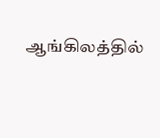ஆங்கிலத்தில்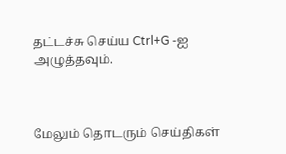தட்டச்சு செய்ய Ctrl+G -ஐ அழுத்தவும்.



மேலும் தொடரும் செய்திகள்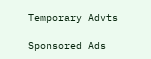Temporary Advts

Sponsored Ads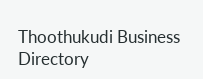Thoothukudi Business Directory